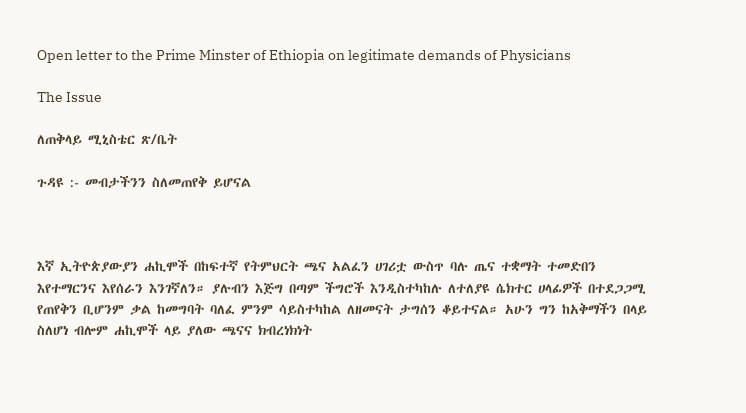Open letter to the Prime Minster of Ethiopia on legitimate demands of Physicians

The Issue

ለጠቅላይ ሚኒስቴር ጽ/ቤት

ጉዳዩ :- መብታችንን ስለመጠየቅ ይሆናል



እኛ ኢትዮጵያውያን ሐኪሞች በከፍተኛ የትምህርት ጫና አልፈን ሀገሪቷ ውስጥ ባሉ ጤና ተቋማት ተመድበን እየተማርንና እየሰራን እንገኛለን። ያሉብን እጅግ በጣም ችግሮች እንዲስተካከሉ ለተለያዩ ሴክተር ሀላፊዎች በተደጋጋሚ የጠየቅን ቢሆንም ቃል ከመግባት ባለፈ ምንም ሳይስተካከል ለዘመናት ታግሰን ቆይተናል። አሁን ግን ከአቅማችን በላይ ስለሆነ ብሎም ሐኪሞች ላይ ያለው ጫናና ክብረነክነት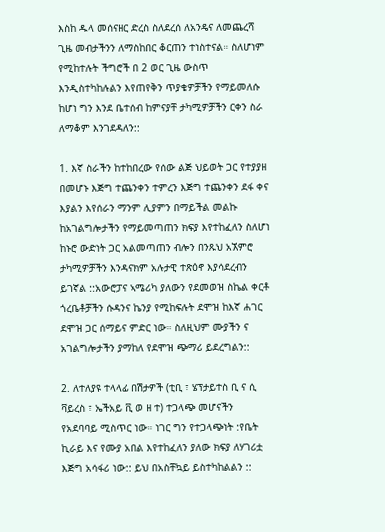እስከ ዱላ መሰናዘር ድረስ ስለደረሰ ለአንዴና ለመጨረሻ ጊዜ መብታችንን ለማስከበር ቆርጠን ተነስተናል። ስለሆነም የሚከተሉት ችግሮች በ 2 ወር ጊዜ ውስጥ እንዲስተካከሉልን እየጠየቅን ጥያቄዎቻችን የማይመለሱ ከሆነ ግን እንደ ቤተሰብ ከምናያቸ ታካሚዎቻችን ርቀን ስራ ለማቆም እንገደዳለን::

1. እኛ ስራችን ከተከበረው የሰው ልጅ ህይወት ጋር የተያያዘ በመሆኑ እጅግ ተጨንቀን ተምረን እጅግ ተጨንቀን ደፋ ቀና እያልን እየሰራን ማንም ሊያምን በማይችል መልኩ ከአገልግሎታችን የማይመጣጠን ክፍያ እየተከፈለን ስለሆነ ከኑሮ ውድነት ጋር አልመጣጠን ብሎን በንጹህ አኧምሮ ታካሚዎቻችን እንዳናክም አሉታዊ ተጽዕኖ እያሳደረብን ይገኛል ::አውሮፓና ኣሜሪካ ያለውን የደመወዝ ስኬል ቀርቶ ጎረቤቶቻችን ሱዳንና ኬንያ የሚከፍሉት ደሞዝ ከእኛ ሐገር ደሞዝ ጋር ሰማይና ምድር ነው። ስለዚህም ሙያችን ና አገልግሎታችን ያማከለ የደሞዝ ጭማሪ ይደረግልን::

2. ለተለያዩ ተላላፊ በሽታዎች (ቲቢ ፣ ሄፕታይተስ ቢ ና ሲ ቫይረስ ፣ ኤችአይ ቪ ወ ዘ ተ) ተጋላጭ መሆናችን የአደባባይ ሚስጥር ነው። ነገር ግን የተጋላጭነት :የቤት ኪራይ እና የሙያ አበል እየተከፈለን ያለው ክፍያ ለሃገሪቷ እጅግ አሳፋሪ ነው:: ይህ በአስቸኳይ ይስተካከልልን ::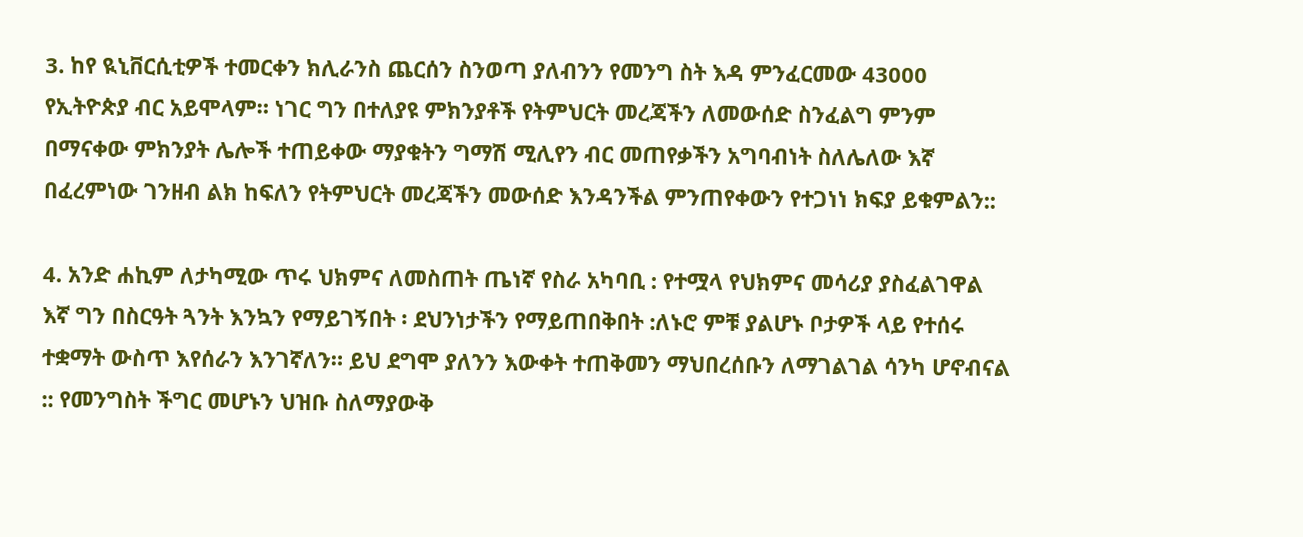3. ከየ ዪኒቨርሲቲዎች ተመርቀን ክሊራንስ ጨርሰን ስንወጣ ያለብንን የመንግ ስት እዳ ምንፈርመው 43000 የኢትዮጵያ ብር አይሞላም። ነገር ግን በተለያዩ ምክንያቶች የትምህርት መረጃችን ለመውሰድ ስንፈልግ ምንም በማናቀው ምክንያት ሌሎች ተጠይቀው ማያቁትን ግማሽ ሚሊየን ብር መጠየቃችን አግባብነት ስለሌለው እኛ በፈረምነው ገንዘብ ልክ ከፍለን የትምህርት መረጃችን መውሰድ እንዳንችል ምንጠየቀውን የተጋነነ ክፍያ ይቁምልን::

4. አንድ ሐኪም ለታካሚው ጥሩ ህክምና ለመስጠት ጤነኛ የስራ አካባቢ : የተሟላ የህክምና መሳሪያ ያስፈልገዋል እኛ ግን በስርዓት ጓንት እንኳን የማይገኝበት ፡ ደህንነታችን የማይጠበቅበት :ለኑሮ ምቹ ያልሆኑ ቦታዎች ላይ የተሰሩ ተቋማት ውስጥ እየሰራን እንገኛለን። ይህ ደግሞ ያለንን እውቀት ተጠቅመን ማህበረሰቡን ለማገልገል ሳንካ ሆኖብናል :: የመንግስት ችግር መሆኑን ህዝቡ ስለማያውቅ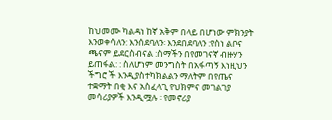ከህመሙ ካልዳነ ከኛ አቅም በላይ በሆነው ምክንያት እንወቀሳለን: እንሰደባለን፡ እንደበደባለን :የስነ ልቦና ጫናም ይደርስብናል :ስማችን በየመገናኛ ብዙሃን ይጠፋል: : ስለሆነም መንግስት በአፋጣኝ እነዚህን ችግሮ ች እንዲያስተካክልልን ማለትም በየጤና ተቋማት በቂ እና አስፈላጊ የህክምና መገልገያ መሳሪያዎች እንዲሟሉ ፡ የመኖሪያ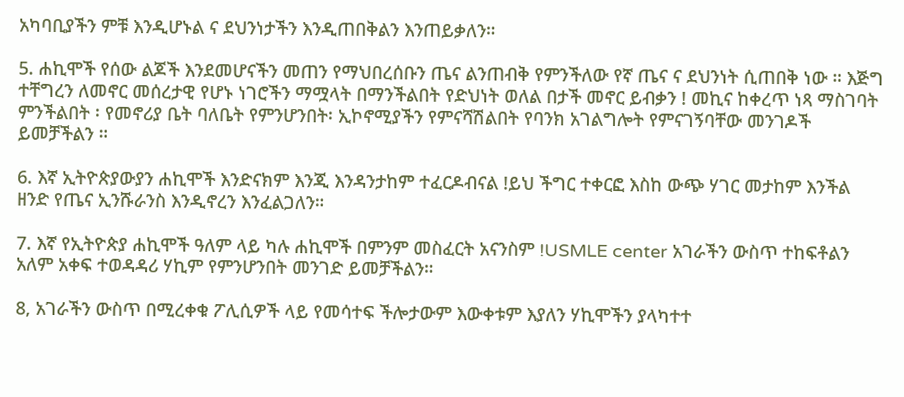አካባቢያችን ምቹ እንዲሆኑል ና ደህንነታችን እንዲጠበቅልን እንጠይቃለን።

5. ሐኪሞች የሰው ልጆች እንደመሆናችን መጠን የማህበረሰቡን ጤና ልንጠብቅ የምንችለው የኛ ጤና ና ደህንነት ሲጠበቅ ነው ። እጅግ ተቸግረን ለመኖር መሰረታዊ የሆኑ ነገሮችን ማሟላት በማንችልበት የድህነት ወለል በታች መኖር ይብቃን ! መኪና ከቀረጥ ነጻ ማስገባት ምንችልበት ፡ የመኖሪያ ቤት ባለቤት የምንሆንበት፡ ኢኮኖሚያችን የምናሻሽልበት የባንክ አገልግሎት የምናገኝባቸው መንገዶች ይመቻችልን ።

6. እኛ ኢትዮጵያውያን ሐኪሞች እንድናክም እንጂ እንዳንታከም ተፈርዶብናል !ይህ ችግር ተቀርፎ እስከ ውጭ ሃገር መታከም እንችል ዘንድ የጤና ኢንሹራንስ እንዲኖረን እንፈልጋለን።

7. እኛ የኢትዮጵያ ሐኪሞች ዓለም ላይ ካሉ ሐኪሞች በምንም መስፈርት አናንስም !USMLE center አገራችን ውስጥ ተከፍቶልን አለም አቀፍ ተወዳዳሪ ሃኪም የምንሆንበት መንገድ ይመቻችልን።

8, አገራችን ውስጥ በሚረቀቁ ፖሊሲዎች ላይ የመሳተፍ ችሎታውም እውቀቱም እያለን ሃኪሞችን ያላካተተ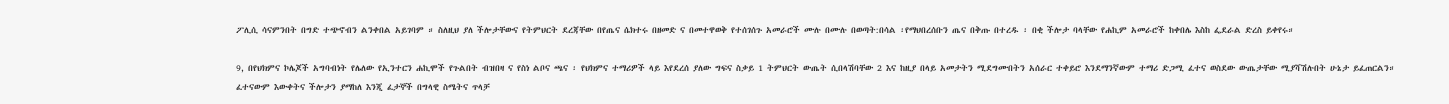ፖሊሲ ሳናምንበት በግድ ተጭኖብን ልንቀበል አይገባም ። ስለዚህ ያለ ችሎታቸውና የትምህርት ደረጃቸው በየጤና ሴክተሩ በዘመድ ና በመተዋወቅ የተሰገሰጉ አመራሮች ሙሉ በሙሉ በወጣት:በሳል ፡የማህበረሰቡን ጤና በቅጡ በተረዱ ፡ በቂ ችሎታ ባላቸው የሐኪም አመራሮች ከቀበሌ እስከ ፌደራል ድረስ ይቀየሩ።

9, በየህክምና ኮሌጆች አግባብነት የሌለው የኢንተርን ሐኪሞች የጉልበት ብዝበዛ ና የስነ ልቦና ጫና ፡ የህክምና ተማሪዎች ላይ እየደረሰ ያለው ግፍና ስቃይ 1 ትምህርት ውጤት ሲበላሽባቸው 2 እና ከዚያ በላይ አመታትን ሚደግሙበትን አሰራር ተቀይሮ እንደማንኛውም ተማሪ ድጋሚ ፈተና ወስደው ውጤታቸው ሚያሻሽሉበት ሁኔታ ይፈጠርልን። ፈተናውም እውቀትና ችሎታን ያማከለ እንጂ ፈታኞች በግላዊ ስሜትና ጥላቻ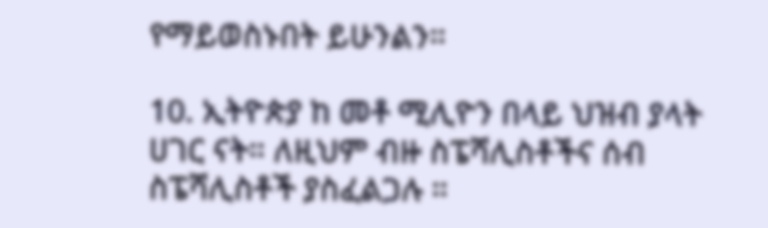የማይወስኑበት ይሁንልን።

10. ኢትዮጵያ ከ መቶ ሚሊዮን በላይ ህዝብ ያላት ሀገር ናት። ለዚህም ብዙ ስፔሻሊስቶችና ሰብ ስፔሻሊስቶች ያስፈልጋሉ ።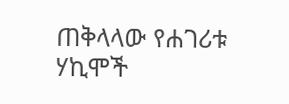ጠቅላላው የሐገሪቱ ሃኪሞች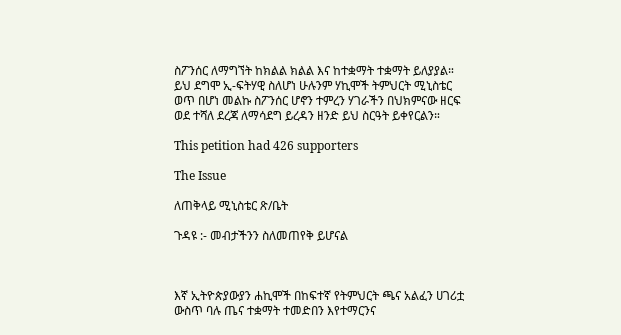ስፖንሰር ለማግኘት ከክልል ክልል እና ከተቋማት ተቋማት ይለያያል። ይህ ደግሞ ኢ-ፍትሃዊ ስለሆነ ሁሉንም ሃኪሞች ትምህርት ሚኒስቴር ወጥ በሆነ መልኩ ስፖንሰር ሆኖን ተምረን ሃገራችን በህክምናው ዘርፍ ወደ ተሻለ ደረጃ ለማሳደግ ይረዳን ዘንድ ይህ ስርዓት ይቀየርልን።

This petition had 426 supporters

The Issue

ለጠቅላይ ሚኒስቴር ጽ/ቤት

ጉዳዩ :- መብታችንን ስለመጠየቅ ይሆናል



እኛ ኢትዮጵያውያን ሐኪሞች በከፍተኛ የትምህርት ጫና አልፈን ሀገሪቷ ውስጥ ባሉ ጤና ተቋማት ተመድበን እየተማርንና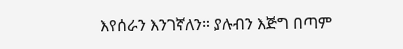እየሰራን እንገኛለን። ያሉብን እጅግ በጣም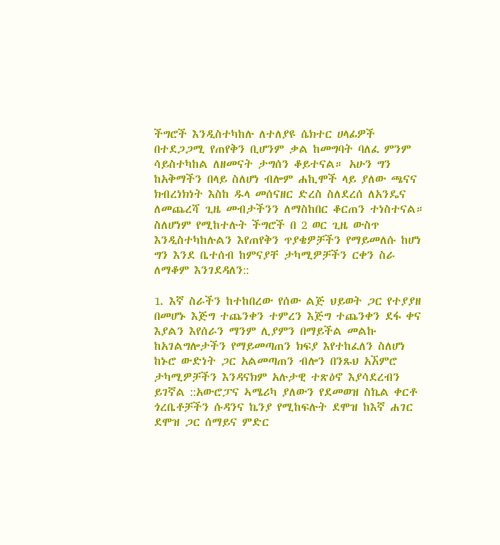ችግሮች እንዲስተካከሉ ለተለያዩ ሴክተር ሀላፊዎች በተደጋጋሚ የጠየቅን ቢሆንም ቃል ከመግባት ባለፈ ምንም ሳይስተካከል ለዘመናት ታግሰን ቆይተናል። አሁን ግን ከአቅማችን በላይ ስለሆነ ብሎም ሐኪሞች ላይ ያለው ጫናና ክብረነክነት እስከ ዱላ መሰናዘር ድረስ ስለደረሰ ለአንዴና ለመጨረሻ ጊዜ መብታችንን ለማስከበር ቆርጠን ተነስተናል። ስለሆነም የሚከተሉት ችግሮች በ 2 ወር ጊዜ ውስጥ እንዲስተካከሉልን እየጠየቅን ጥያቄዎቻችን የማይመለሱ ከሆነ ግን እንደ ቤተሰብ ከምናያቸ ታካሚዎቻችን ርቀን ስራ ለማቆም እንገደዳለን::

1. እኛ ስራችን ከተከበረው የሰው ልጅ ህይወት ጋር የተያያዘ በመሆኑ እጅግ ተጨንቀን ተምረን እጅግ ተጨንቀን ደፋ ቀና እያልን እየሰራን ማንም ሊያምን በማይችል መልኩ ከአገልግሎታችን የማይመጣጠን ክፍያ እየተከፈለን ስለሆነ ከኑሮ ውድነት ጋር አልመጣጠን ብሎን በንጹህ አኧምሮ ታካሚዎቻችን እንዳናክም አሉታዊ ተጽዕኖ እያሳደረብን ይገኛል ::አውሮፓና ኣሜሪካ ያለውን የደመወዝ ስኬል ቀርቶ ጎረቤቶቻችን ሱዳንና ኬንያ የሚከፍሉት ደሞዝ ከእኛ ሐገር ደሞዝ ጋር ሰማይና ምድር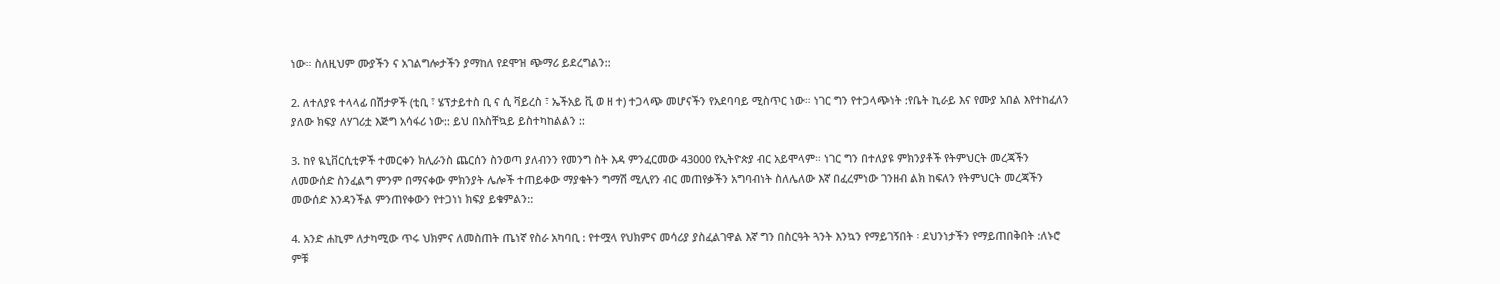ነው። ስለዚህም ሙያችን ና አገልግሎታችን ያማከለ የደሞዝ ጭማሪ ይደረግልን::

2. ለተለያዩ ተላላፊ በሽታዎች (ቲቢ ፣ ሄፕታይተስ ቢ ና ሲ ቫይረስ ፣ ኤችአይ ቪ ወ ዘ ተ) ተጋላጭ መሆናችን የአደባባይ ሚስጥር ነው። ነገር ግን የተጋላጭነት :የቤት ኪራይ እና የሙያ አበል እየተከፈለን ያለው ክፍያ ለሃገሪቷ እጅግ አሳፋሪ ነው:: ይህ በአስቸኳይ ይስተካከልልን ::

3. ከየ ዪኒቨርሲቲዎች ተመርቀን ክሊራንስ ጨርሰን ስንወጣ ያለብንን የመንግ ስት እዳ ምንፈርመው 43000 የኢትዮጵያ ብር አይሞላም። ነገር ግን በተለያዩ ምክንያቶች የትምህርት መረጃችን ለመውሰድ ስንፈልግ ምንም በማናቀው ምክንያት ሌሎች ተጠይቀው ማያቁትን ግማሽ ሚሊየን ብር መጠየቃችን አግባብነት ስለሌለው እኛ በፈረምነው ገንዘብ ልክ ከፍለን የትምህርት መረጃችን መውሰድ እንዳንችል ምንጠየቀውን የተጋነነ ክፍያ ይቁምልን::

4. አንድ ሐኪም ለታካሚው ጥሩ ህክምና ለመስጠት ጤነኛ የስራ አካባቢ : የተሟላ የህክምና መሳሪያ ያስፈልገዋል እኛ ግን በስርዓት ጓንት እንኳን የማይገኝበት ፡ ደህንነታችን የማይጠበቅበት :ለኑሮ ምቹ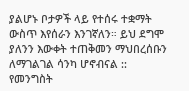ያልሆኑ ቦታዎች ላይ የተሰሩ ተቋማት ውስጥ እየሰራን እንገኛለን። ይህ ደግሞ ያለንን እውቀት ተጠቅመን ማህበረሰቡን ለማገልገል ሳንካ ሆኖብናል :: የመንግስት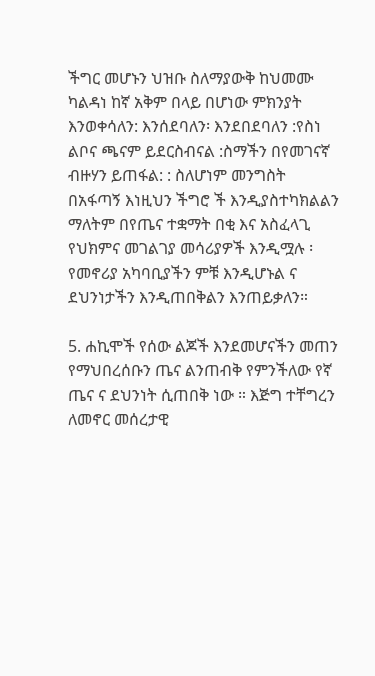ችግር መሆኑን ህዝቡ ስለማያውቅ ከህመሙ ካልዳነ ከኛ አቅም በላይ በሆነው ምክንያት እንወቀሳለን: እንሰደባለን፡ እንደበደባለን :የስነ ልቦና ጫናም ይደርስብናል :ስማችን በየመገናኛ ብዙሃን ይጠፋል: : ስለሆነም መንግስት በአፋጣኝ እነዚህን ችግሮ ች እንዲያስተካክልልን ማለትም በየጤና ተቋማት በቂ እና አስፈላጊ የህክምና መገልገያ መሳሪያዎች እንዲሟሉ ፡ የመኖሪያ አካባቢያችን ምቹ እንዲሆኑል ና ደህንነታችን እንዲጠበቅልን እንጠይቃለን።

5. ሐኪሞች የሰው ልጆች እንደመሆናችን መጠን የማህበረሰቡን ጤና ልንጠብቅ የምንችለው የኛ ጤና ና ደህንነት ሲጠበቅ ነው ። እጅግ ተቸግረን ለመኖር መሰረታዊ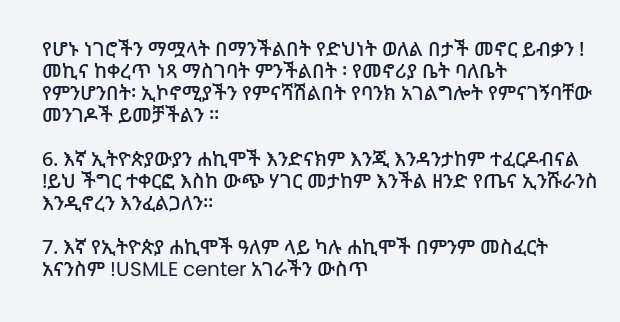የሆኑ ነገሮችን ማሟላት በማንችልበት የድህነት ወለል በታች መኖር ይብቃን ! መኪና ከቀረጥ ነጻ ማስገባት ምንችልበት ፡ የመኖሪያ ቤት ባለቤት የምንሆንበት፡ ኢኮኖሚያችን የምናሻሽልበት የባንክ አገልግሎት የምናገኝባቸው መንገዶች ይመቻችልን ።

6. እኛ ኢትዮጵያውያን ሐኪሞች እንድናክም እንጂ እንዳንታከም ተፈርዶብናል !ይህ ችግር ተቀርፎ እስከ ውጭ ሃገር መታከም እንችል ዘንድ የጤና ኢንሹራንስ እንዲኖረን እንፈልጋለን።

7. እኛ የኢትዮጵያ ሐኪሞች ዓለም ላይ ካሉ ሐኪሞች በምንም መስፈርት አናንስም !USMLE center አገራችን ውስጥ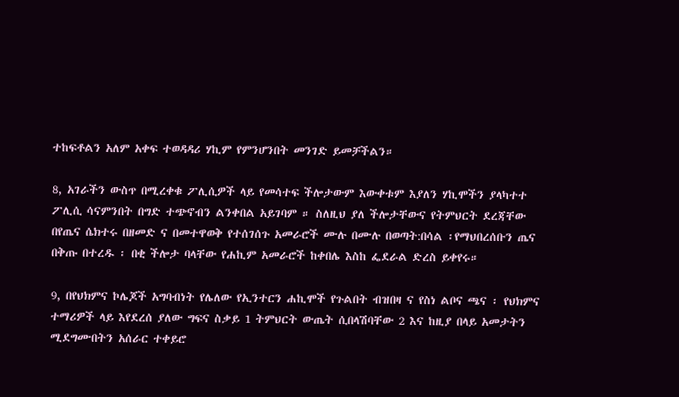ተከፍቶልን አለም አቀፍ ተወዳዳሪ ሃኪም የምንሆንበት መንገድ ይመቻችልን።

8, አገራችን ውስጥ በሚረቀቁ ፖሊሲዎች ላይ የመሳተፍ ችሎታውም እውቀቱም እያለን ሃኪሞችን ያላካተተ ፖሊሲ ሳናምንበት በግድ ተጭኖብን ልንቀበል አይገባም ። ስለዚህ ያለ ችሎታቸውና የትምህርት ደረጃቸው በየጤና ሴክተሩ በዘመድ ና በመተዋወቅ የተሰገሰጉ አመራሮች ሙሉ በሙሉ በወጣት:በሳል ፡የማህበረሰቡን ጤና በቅጡ በተረዱ ፡ በቂ ችሎታ ባላቸው የሐኪም አመራሮች ከቀበሌ እስከ ፌደራል ድረስ ይቀየሩ።

9, በየህክምና ኮሌጆች አግባብነት የሌለው የኢንተርን ሐኪሞች የጉልበት ብዝበዛ ና የስነ ልቦና ጫና ፡ የህክምና ተማሪዎች ላይ እየደረሰ ያለው ግፍና ስቃይ 1 ትምህርት ውጤት ሲበላሽባቸው 2 እና ከዚያ በላይ አመታትን ሚደግሙበትን አሰራር ተቀይሮ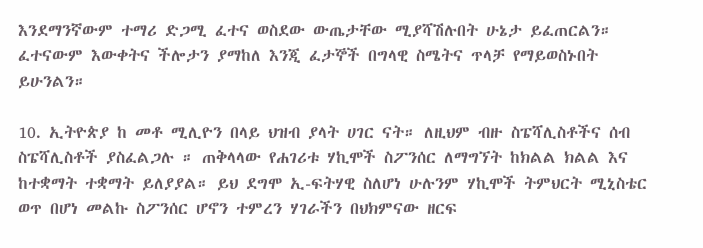እንደማንኛውም ተማሪ ድጋሚ ፈተና ወስደው ውጤታቸው ሚያሻሽሉበት ሁኔታ ይፈጠርልን። ፈተናውም እውቀትና ችሎታን ያማከለ እንጂ ፈታኞች በግላዊ ስሜትና ጥላቻ የማይወስኑበት ይሁንልን።

10. ኢትዮጵያ ከ መቶ ሚሊዮን በላይ ህዝብ ያላት ሀገር ናት። ለዚህም ብዙ ስፔሻሊስቶችና ሰብ ስፔሻሊስቶች ያስፈልጋሉ ። ጠቅላላው የሐገሪቱ ሃኪሞች ስፖንሰር ለማግኘት ከክልል ክልል እና ከተቋማት ተቋማት ይለያያል። ይህ ደግሞ ኢ-ፍትሃዊ ስለሆነ ሁሉንም ሃኪሞች ትምህርት ሚኒስቴር ወጥ በሆነ መልኩ ስፖንሰር ሆኖን ተምረን ሃገራችን በህክምናው ዘርፍ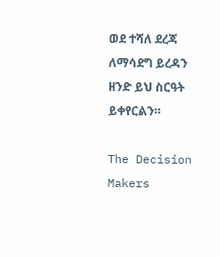ወደ ተሻለ ደረጃ ለማሳደግ ይረዳን ዘንድ ይህ ስርዓት ይቀየርልን።

The Decision Makers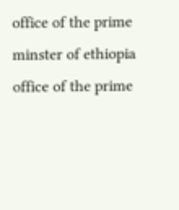office of the prime minster of ethiopia
office of the prime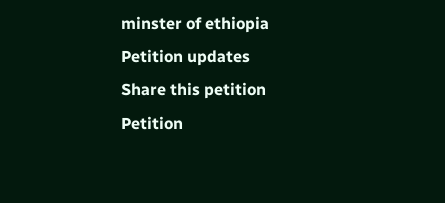minster of ethiopia
Petition updates
Share this petition
Petition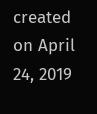created on April 24, 2019